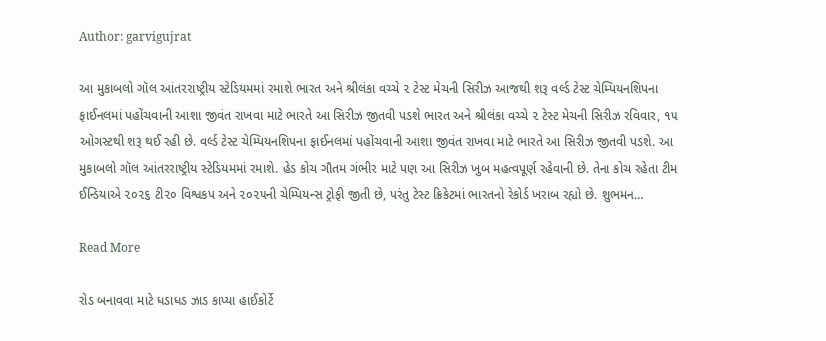Author: garvigujrat

આ મુકાબલો ગૉલ આંતરરાષ્ટ્રીય સ્ટેડિયમમાં રમાશે ભારત અને શ્રીલંકા વચ્ચે ૨ ટેસ્ટ મેચની સિરીઝ આજથી શરૂ વર્લ્ડ ટેસ્ટ ચેમ્પિયનશિપના ફાઈનલમાં પહોંચવાની આશા જીવંત રાખવા માટે ભારતે આ સિરીઝ જીતવી પડશે ભારત અને શ્રીલંકા વચ્ચે ૨ ટેસ્ટ મેચની સિરીઝ રવિવાર, ૧૫ ઓગસ્ટથી શરૂ થઈ રહી છે. વર્લ્ડ ટેસ્ટ ચેમ્પિયનશિપના ફાઈનલમાં પહોંચવાની આશા જીવંત રાખવા માટે ભારતે આ સિરીઝ જીતવી પડશે. આ મુકાબલો ગૉલ આંતરરાષ્ટ્રીય સ્ટેડિયમમાં રમાશે. હેડ કોચ ગૌતમ ગંભીર માટે પણ આ સિરીઝ ખુબ મહત્વપૂર્ણ રહેવાની છે. તેના કોચ રહેતા ટીમ ઈન્ડિયાએ ૨૦૨૬ ટી૨૦ વિશ્વકપ અને ૨૦૨૫ની ચેમ્પિયન્સ ટ્રોફી જીતી છે, પરંતુ ટેસ્ટ ક્રિકેટમાં ભારતનો રેકોર્ડ ખરાબ રહ્યો છે. શુભમન…

Read More

રોડ બનાવવા માટે ધડાધડ ઝાડ કાપ્યા હાઈકોર્ટે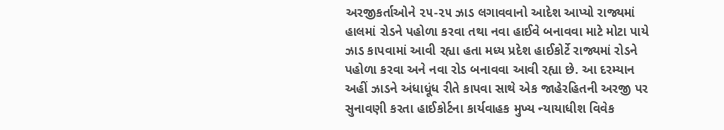અરજીકર્તાઓને ૨૫-૨૫ ઝાડ લગાવવાનો આદેશ આપ્યો રાજ્યમાં હાલમાં રોડને પહોળા કરવા તથા નવા હાઈવે બનાવવા માટે મોટા પાયે ઝાડ કાપવામાં આવી રહ્યા હતા મધ્ય પ્રદેશ હાઈકોર્ટે રાજ્યમાં રોડને પહોળા કરવા અને નવા રોડ બનાવવા આવી રહ્યા છે. આ દરમ્યાન અહીં ઝાડને અંધાધૂંધ રીતે કાપવા સાથે એક જાહેરહિતની અરજી પર સુનાવણી કરતા હાઈકોર્ટના કાર્યવાહક મુખ્ય ન્યાયાધીશ વિવેક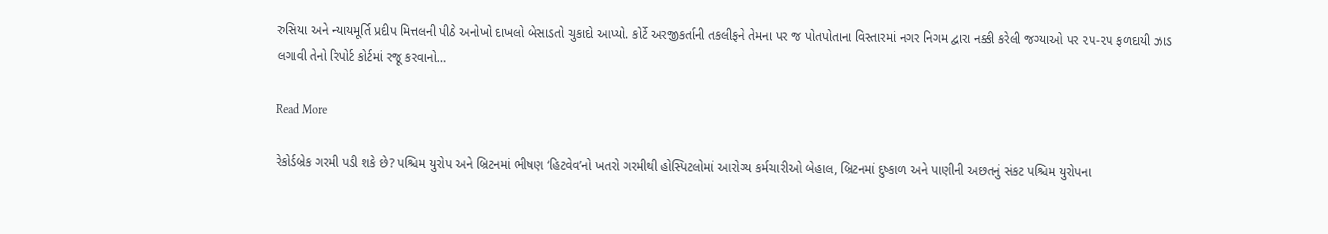રુસિયા અને ન્યાયમૂર્તિ પ્રદીપ મિત્તલની પીઠે અનોખો દાખલો બેસાડતો ચુકાદો આપ્યો. કોર્ટે અરજીકર્તાની તકલીફને તેમના પર જ પોતપોતાના વિસ્તારમાં નગર નિગમ દ્વારા નક્કી કરેલી જગ્યાઓ પર ૨૫-૨૫ ફળદાયી ઝાડ લગાવી તેનો રિપોર્ટ કોર્ટમાં રજૂ કરવાનો…

Read More

રેકોર્ડબ્રેક ગરમી પડી શકે છે? પશ્ચિમ યુરોપ અને બ્રિટનમાં ભીષણ ‘હિટવેવ’નો ખતરો ગરમીથી હોસ્પિટલોમાં આરોગ્ય કર્મચારીઓ બેહાલ, બ્રિટનમાં દુષ્કાળ અને પાણીની અછતનું સંકટ પશ્ચિમ યુરોપના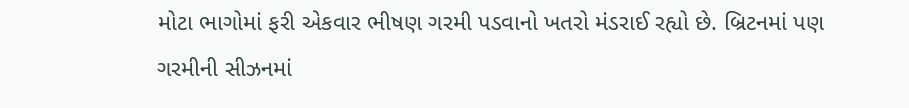મોટા ભાગોમાં ફરી એકવાર ભીષણ ગરમી પડવાનો ખતરો મંડરાઈ રહ્યો છે. બ્રિટનમાં પણ ગરમીની સીઝનમાં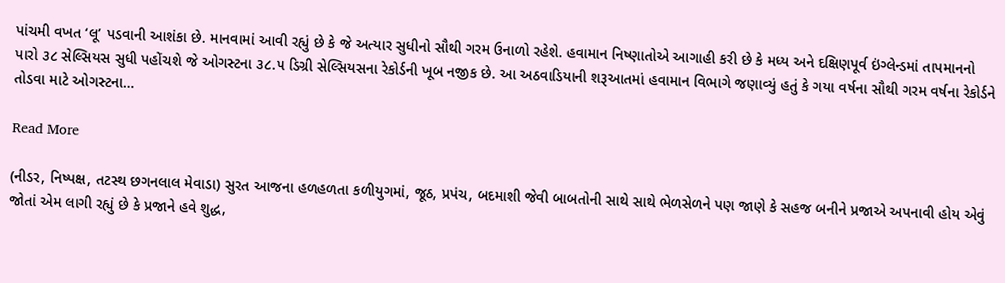પાંચમી વખત ‘લૂ’ પડવાની આશંકા છે. માનવામાં આવી રહ્યું છે કે જે અત્યાર સુધીનો સૌથી ગરમ ઉનાળો રહેશે. હવામાન નિષ્ણાતોએ આગાહી કરી છે કે મધ્ય અને દક્ષિણપૂર્વ ઇંગ્લેન્ડમાં તાપમાનનો પારો ૩૮ સેલ્સિયસ સુધી પહોંચશે જે ઓગસ્ટના ૩૮.૫ ડિગ્રી સેલ્સિયસના રેકોર્ડની ખૂબ નજીક છે. આ અઠવાડિયાની શરૂઆતમાં હવામાન વિભાગે જણાવ્યું હતું કે ગયા વર્ષના સૌથી ગરમ વર્ષના રેકોર્ડને તોડવા માટે ઓગસ્ટના…

Read More

(નીડર, નિષ્પક્ષ, તટસ્થ છગનલાલ મેવાડા) સુરત આજના હળહળતા કળીયુગમાં, જૂઠ, પ્રપંચ, બદમાશી જેવી બાબતોની સાથે સાથે ભેળસેળને પણ જાણે કે સહજ બનીને પ્રજાએ અપનાવી હોય એવું જોતાં એમ લાગી રહ્યું છે કે પ્રજાને હવે શુદ્ધ,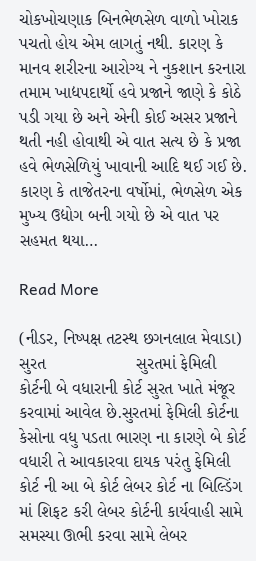ચોકખોચણાક બિનભેળસેળ વાળો ખોરાક પચતો હોય એમ લાગતું નથી. કારણ કે માનવ શરીરના આરોગ્ય ને નુકશાન કરનારા તમામ ખાદ્યપદાર્થો હવે પ્રજાને જાણે કે કોઠે પડી ગયા છે અને એની કોઈ અસર પ્રજાને થતી નહી હોવાથી એ વાત સત્ય છે કે પ્રજા હવે ભેળસેળિયું ખાવાની આદિ થઈ ગઈ છે.  કારણ કે તાજેતરના વર્ષોમાં, ભેળસેળ એક મુખ્ય ઉદ્યોગ બની ગયો છે એ વાત પર સહમત થયા…

Read More

(નીડર, નિષ્પક્ષ તટસ્થ છગનલાલ મેવાડા) સુરત                   સુરતમાં ફેમિલી કોર્ટની બે વધારાની કોર્ટ સુરત ખાતે મંજૂર કરવામાં આવેલ છે.સુરતમાં ફેમિલી કોર્ટના કેસોના વધુ પડતા ભારણ ના કારણે બે કોર્ટ વધારી તે આવકારવા દાયક પરંતુ ફેમિલી કોર્ટ ની આ બે કોર્ટ લેબર કોર્ટ ના બિલ્ડિંગ માં શિફટ કરી લેબર કોર્ટની કાર્યવાહી સામે સમસ્યા ઊભી કરવા સામે લેબર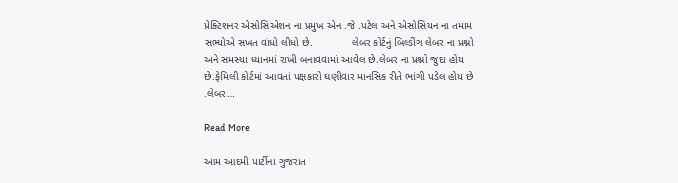પ્રેક્ટિશનર એસોસિએશન ના પ્રમુખ એન .જે .પટેલ અને એસોસિયન ના તમામ સભ્યોએ સખત વાંધો લીધો છે.             લેબર કોર્ટનું બિલ્ડીંગ લેબર ના પ્રશ્નો અને સમસ્યા ધ્યાનમાં રાખી બનાવવામાં આવેલ છે.લેબર ના પ્રશ્નો જુદા હોય છે.ફેમિલી કોર્ટમાં આવતાં પક્ષકારો ઘણીવાર માનસિક રીતે ભાંગી પડેલ હોય છે .લેબર…

Read More

આમ આદમી પાર્ટીના ગુજરાત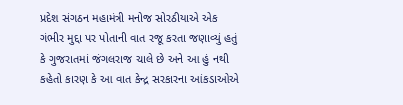પ્રદેશ સંગઠન મહામંત્રી મનોજ સોરઠીયાએ એક ગંભીર મુદ્દા પર પોતાની વાત રજૂ કરતા જણાવ્યું હતું કે ગુજરાતમાં જંગલરાજ ચાલે છે અને આ હું નથી કહેતો કારણ કે આ વાત કેન્દ્ર સરકારના આંકડાઓએ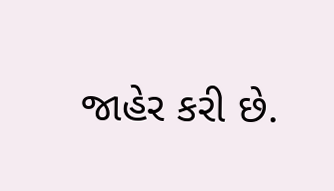જાહેર કરી છે.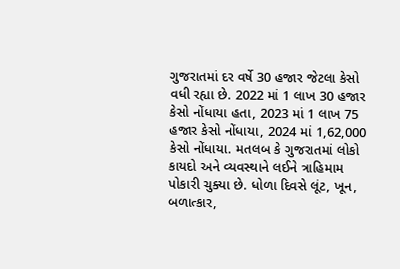ગુજરાતમાં દર વર્ષે 30 હજાર જેટલા કેસો વધી રહ્યા છે. 2022 માં 1 લાખ 30 હજાર કેસો નોંધાયા હતા, 2023 માં 1 લાખ 75 હજાર કેસો નોંધાયા, 2024 માં 1,62,000 કેસો નોંધાયા. મતલબ કે ગુજરાતમાં લોકો કાયદો અને વ્યવસ્થાને લઈને ત્રાહિમામ પોકારી ચુક્યા છે. ધોળા દિવસે લૂંટ, ખૂન, બળાત્કાર,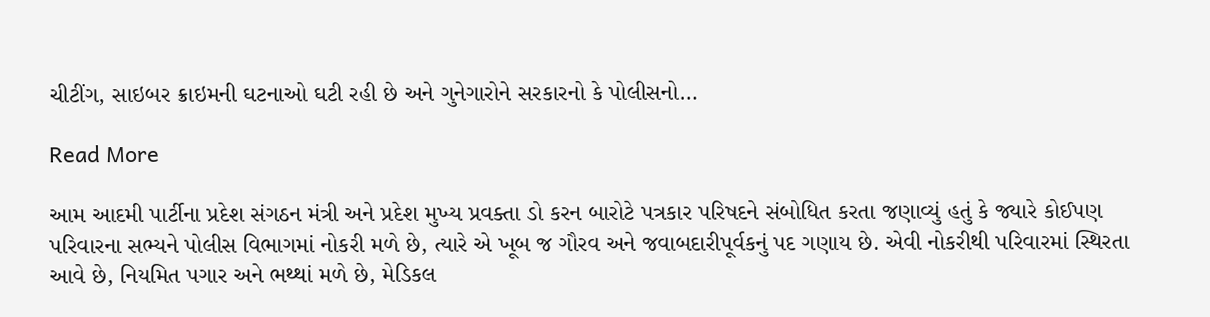ચીટીંગ, સાઇબર ક્રાઇમની ઘટનાઓ ઘટી રહી છે અને ગુનેગારોને સરકારનો કે પોલીસનો…

Read More

આમ આદમી પાર્ટીના પ્રદેશ સંગઠન મંત્રી અને પ્રદેશ મુખ્ય પ્રવક્તા ડો કરન બારોટે પત્રકાર પરિષદને સંબોધિત કરતા જણાવ્યું હતું કે જ્યારે કોઈપણ પરિવારના સભ્યને પોલીસ વિભાગમાં નોકરી મળે છે, ત્યારે એ ખૂબ જ ગૌરવ અને જવાબદારીપૂર્વકનું પદ ગણાય છે. એવી નોકરીથી પરિવારમાં સ્થિરતા આવે છે, નિયમિત પગાર અને ભથ્થાં મળે છે, મેડિકલ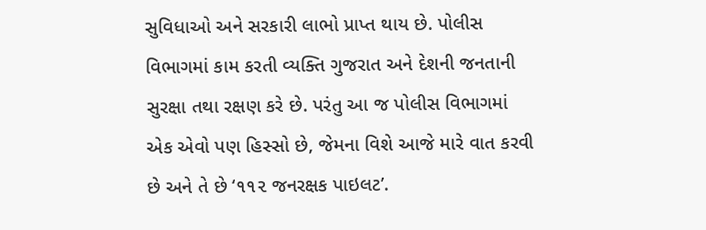સુવિધાઓ અને સરકારી લાભો પ્રાપ્ત થાય છે. પોલીસ વિભાગમાં કામ કરતી વ્યક્તિ ગુજરાત અને દેશની જનતાની સુરક્ષા તથા રક્ષણ કરે છે. પરંતુ આ જ પોલીસ વિભાગમાં એક એવો પણ હિસ્સો છે, જેમના વિશે આજે મારે વાત કરવી છે અને તે છે ‘૧૧૨ જનરક્ષક પાઇલટ’.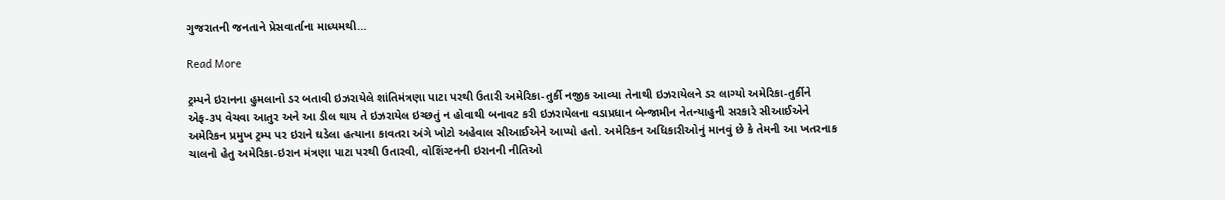ગુજરાતની જનતાને પ્રેસવાર્તાના માધ્યમથી…

Read More

ટ્રમ્પને ઇરાનના હુમલાનો ડર બતાવી ઇઝરાયેલે શાંતિમંત્રણા પાટા પરથી ઉતારી અમેરિકા-તુર્કી નજીક આવ્યા તેનાથી ઇઝરાયેલને ડર લાગ્યો અમેરિકા-તુર્કીને એફ-૩૫ વેચવા આતુર અને આ ડીલ થાય તે ઇઝરાયેલ ઇચ્છતું ન હોવાથી બનાવટ કરી ઇઝરાયેલના વડાપ્રધાન બેન્જામીન નેતન્યાહુની સરકારે સીઆઈએને અમેરિકન પ્રમુખ ટ્રમ્પ પર ઇરાને ઘડેલા હત્યાના કાવતરા અંગે ખોટો અહેવાલ સીઆઈએને આપ્યો હતો. અમેરિકન અધિકારીઓનું માનવું છે કે તેમની આ ખતરનાક ચાલનો હેતુ અમેરિકા-ઇરાન મંત્રણા પાટા પરથી ઉતારવી, વોશિંગ્ટનની ઇરાનની નીતિઓ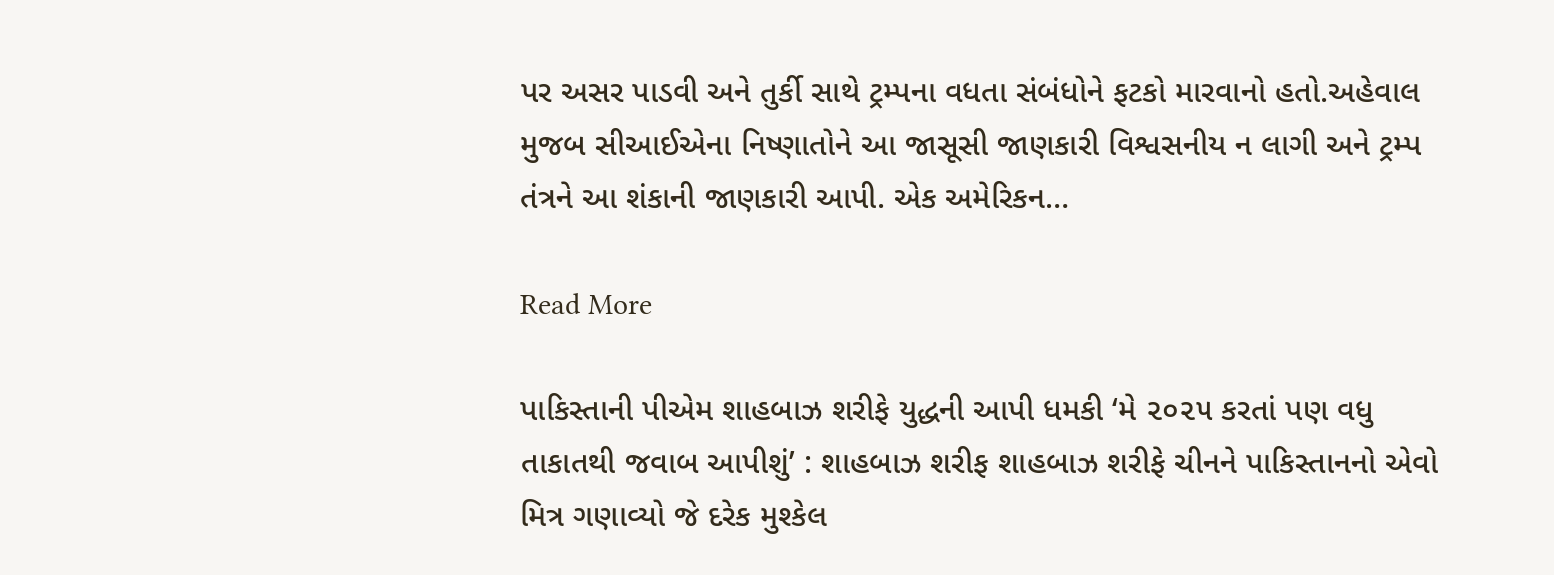પર અસર પાડવી અને તુર્કી સાથે ટ્રમ્પના વધતા સંબંધોને ફટકો મારવાનો હતો.અહેવાલ મુજબ સીઆઈએના નિષ્ણાતોને આ જાસૂસી જાણકારી વિશ્વસનીય ન લાગી અને ટ્રમ્પ તંત્રને આ શંકાની જાણકારી આપી. એક અમેરિકન…

Read More

પાકિસ્તાની પીએમ શાહબાઝ શરીફે યુદ્ધની આપી ધમકી ‘મે ૨૦૨૫ કરતાં પણ વધુ તાકાતથી જવાબ આપીશું’ : શાહબાઝ શરીફ શાહબાઝ શરીફે ચીનને પાકિસ્તાનનો એવો મિત્ર ગણાવ્યો જે દરેક મુશ્કેલ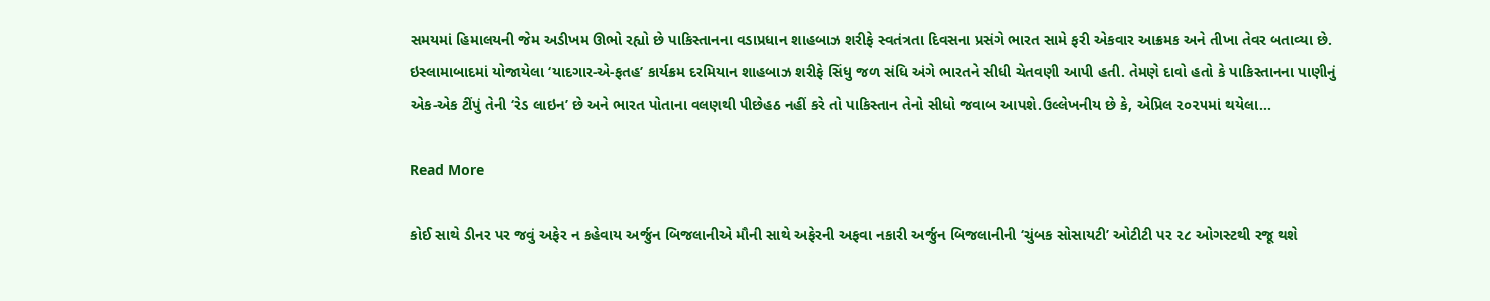સમયમાં હિમાલયની જેમ અડીખમ ઊભો રહ્યો છે પાકિસ્તાનના વડાપ્રધાન શાહબાઝ શરીફે સ્વતંત્રતા દિવસના પ્રસંગે ભારત સામે ફરી એકવાર આક્રમક અને તીખા તેવર બતાવ્યા છે. ઇસ્લામાબાદમાં યોજાયેલા ‘યાદગાર-એ-ફતહ’ કાર્યક્રમ દરમિયાન શાહબાઝ શરીફે સિંધુ જળ સંધિ અંગે ભારતને સીધી ચેતવણી આપી હતી. તેમણે દાવો હતો કે પાકિસ્તાનના પાણીનું એક-એક ટીંપું તેની ‘રેડ લાઇન’ છે અને ભારત પોતાના વલણથી પીછેહઠ નહીં કરે તો પાકિસ્તાન તેનો સીધો જવાબ આપશે.ઉલ્લેખનીય છે કે, એપ્રિલ ૨૦૨૫માં થયેલા…

Read More

કોઈ સાથે ડીનર પર જવું અફેર ન કહેવાય અર્જુન બિજલાનીએ મૌની સાથે અફેરની અફવા નકારી અર્જુન બિજલાનીની ‘ચુંબક સોસાયટી’ ઓટીટી પર ૨૮ ઓગસ્ટથી રજૂ થશે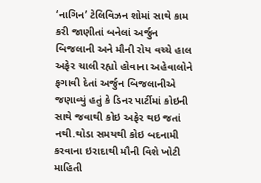‘નાગિન’ ટેલિવિઝન શોમાં સાથે કામ કરી જાણીતાં બનેલાં અર્જુન બિજલાની અને મૌની રોય વચ્ચે હાલ અફેર ચાલી રહ્યો હોવાના અહેવાલોને ફગાવી દેતાં અર્જુન બિજલાનીએ જણાવ્યું હતું કે ડિનર પાર્ટીમાં કોઇની સાથે જવાથી કોઇ અફેર થઇ જતાં નથી.થોડા સમયથી કોઇ બદનામી કરવાના ઇરાદાથી મૌની વિશે ખોટી માહિતી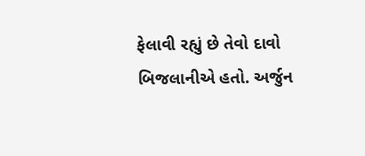ફેલાવી રહ્યું છે તેવો દાવો બિજલાનીએ હતો. અર્જુન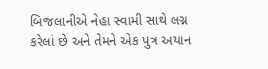બિજલાનીએ નેહા સ્વામી સાથે લગ્ન કરેલાં છે અને તેમને એક પુત્ર અયાન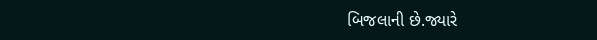બિજલાની છે.જ્યારે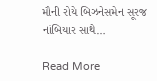મૌની રોયે બિઝનેસમેન સૂરજ નાંબિયાર સાથે…

Read More